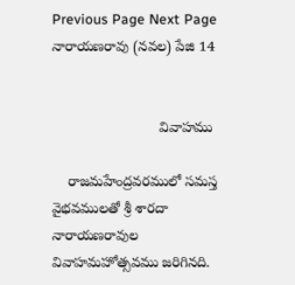Previous Page Next Page
నారాయణరావు (నవల) పేజి 14


                           వివాహము

    రాజమహేంద్రవరములో సమస్త వైభవములతో శ్రీ శారదా నారాయణరావుల వివాహమహోత్సవము జరిగినది.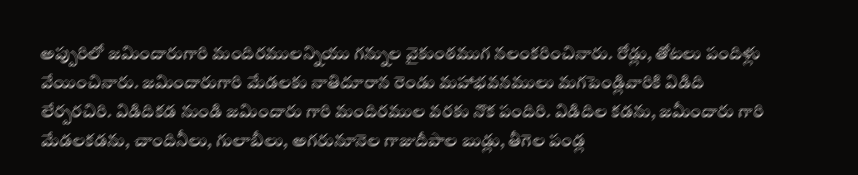అప్పురిలో జమిందారుగారి మందిరములన్నియు గన్నుల వైకుంఠముగ నలంకరించినారు. రోడ్లు, తోటలు పందిళ్లు వేయించినారు. జమిందారుగారి మేడలకు నాతిదూరాన రెండు మహాభవనములు మగపెండ్లివారికి విడిది లేర్పరచిరి. విడిదికడ నుండి జమిందారు గారి మందిరముల వరకు నొక పందిరి. విడిదిల కడను, జమీందారు గారి మేడలకడను, చాందినీలు, గులాబీలు, అగరునూనెల గాజుదీపాల బుడ్లు, తీగెల పండ్ల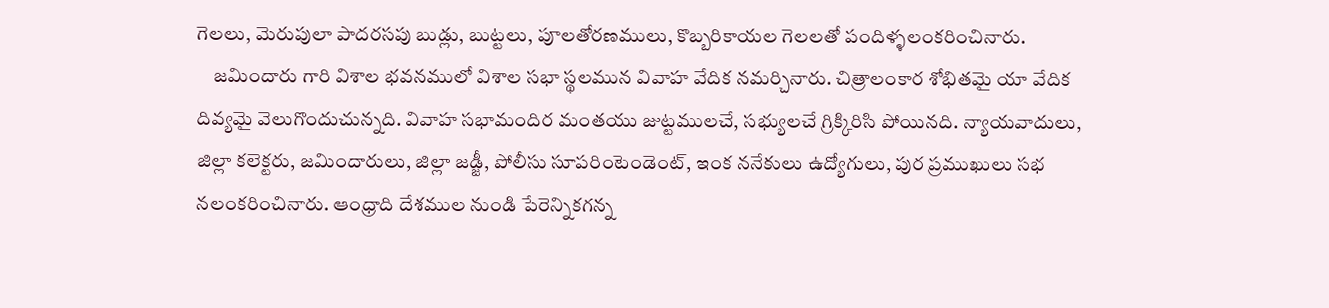గెలలు, మెరుపులా పాదరసపు బుడ్లు, బుట్టలు, పూలతోరణములు, కొబ్బరికాయల గెలలతో పందిళ్ళలంకరించినారు.
    జమిందారు గారి విశాల భవనములో విశాల సభా స్థలమున వివాహ వేదిక నమర్చినారు. చిత్రాలంకార శోభితమై యా వేదిక దివ్యమై వెలుగొందుచున్నది. వివాహ సభామందిర మంతయు జుట్టములచే, సభ్యులచే గ్రిక్కిరిసి పోయినది. న్యాయవాదులు, జిల్లా కలెక్టరు, జమిందారులు, జిల్లా జడ్జీ, పోలీసు సూపరింటెండెంట్, ఇంక ననేకులు ఉద్యోగులు, పుర ప్రముఖులు సభ నలంకరించినారు. ఆంధ్రాది దేశముల నుండి పేరెన్నికగన్న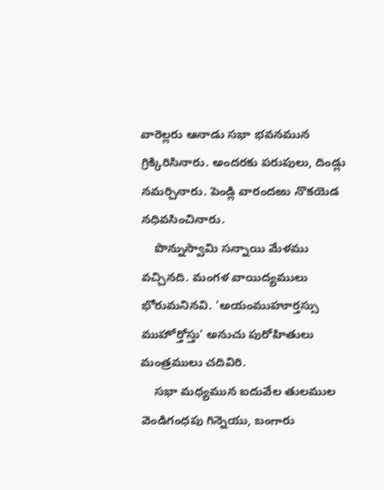వారెల్లరు ఆనాడు సభా భవనమున గ్రిక్కిరిసినారు. అందరకు పరుపులు, దిండ్లు నమర్చినారు. పెండ్లి వారందఱు నొకయెడ నధివసించినారు.
    పొన్నుస్వామి సన్నాయి మేళము వచ్చినది. మంగళ వాయిద్యములు భోరుమనినవి. 'అయంముహూర్తస్సు ముహోర్తోస్తు' అనుచు పురోహితులు మంత్రములు చదివిరి.
    సభా మధ్యమున ఐదువేల తులముల వెండిగంధపు గిన్నెయు, బంగారు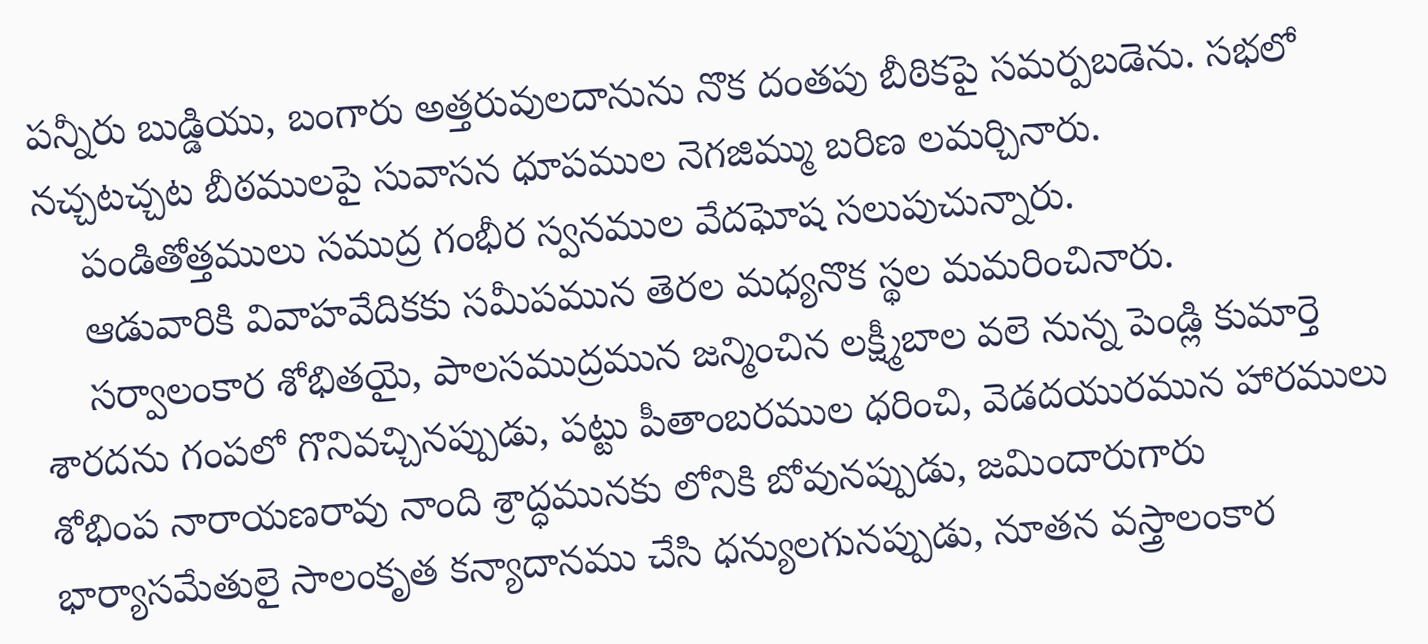పన్నీరు బుడ్డియు, బంగారు అత్తరువులదానును నొక దంతపు బీఠికపై సమర్పబడెను. సభలో నచ్చటచ్చట బీఠములపై సువాసన ధూపముల నెగజిమ్ము బరిణ లమర్చినారు.
    పండితోత్తములు సముద్ర గంభీర స్వనముల వేదఘోష సలుపుచున్నారు.
    ఆడువారికి వివాహవేదికకు సమీపమున తెరల మధ్యనొక స్థల మమరించినారు.
    సర్వాలంకార శోభితయై, పాలసముద్రమున జన్మించిన లక్ష్మీబాల వలె నున్న పెండ్లి కుమార్తె శారదను గంపలో గొనివచ్చినప్పుడు, పట్టు పీతాంబరముల ధరించి, వెడదయురమున హారములు శోభింప నారాయణరావు నాంది శ్రాద్ధమునకు లోనికి బోవునప్పుడు, జమిందారుగారు భార్యాసమేతులై సాలంకృత కన్యాదానము చేసి ధన్యులగునప్పుడు, నూతన వస్త్రాలంకార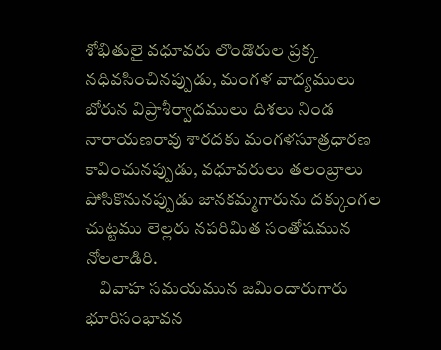శోభితులై వధూవరు లొండొరుల ప్రక్క నధివసించినప్పుడు, మంగళ వాద్యములు బోరున విప్రాశీర్వాదములు దిశలు నిండ నారాయణరావు శారదకు మంగళసూత్రధారణ కావించునప్పుడు, వధూవరులు తలంబ్రాలు పోసికొనునప్పుడు జానకమ్మగారును దక్కుంగల చుట్టము లెల్లరు నపరిమిత సంతోషమున నోలలాడిరి.
    వివాహ సమయమున జమిందారుగారు భూరిసంభావన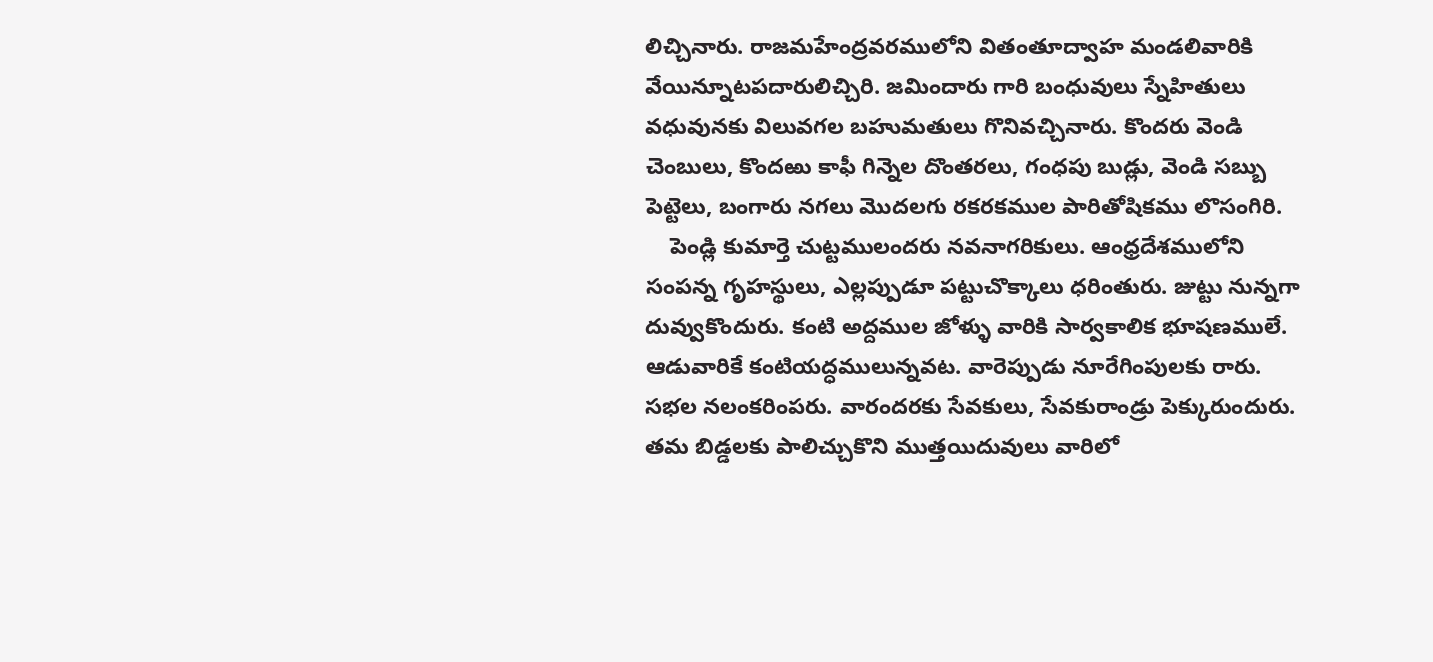లిచ్చినారు. రాజమహేంద్రవరములోని వితంతూద్వాహ మండలివారికి వేయిన్నూటపదారులిచ్చిరి. జమిందారు గారి బంధువులు స్నేహితులు వధువునకు విలువగల బహుమతులు గొనివచ్చినారు. కొందరు వెండి చెంబులు, కొందఱు కాఫీ గిన్నెల దొంతరలు, గంధపు బుడ్లు, వెండి సబ్బు పెట్టెలు, బంగారు నగలు మొదలగు రకరకముల పారితోషికము లొసంగిరి.
    పెండ్లి కుమార్తె చుట్టములందరు నవనాగరికులు. ఆంధ్రదేశములోని సంపన్న గృహస్థులు, ఎల్లప్పుడూ పట్టుచొక్కాలు ధరింతురు. జుట్టు నున్నగా దువ్వుకొందురు. కంటి అద్దముల జోళ్ళు వారికి సార్వకాలిక భూషణములే. ఆడువారికే కంటియద్ధములున్నవట. వారెప్పుడు నూరేగింపులకు రారు. సభల నలంకరింపరు. వారందరకు సేవకులు, సేవకురాండ్రు పెక్కురుందురు. తమ బిడ్డలకు పాలిచ్చుకొని ముత్తయిదువులు వారిలో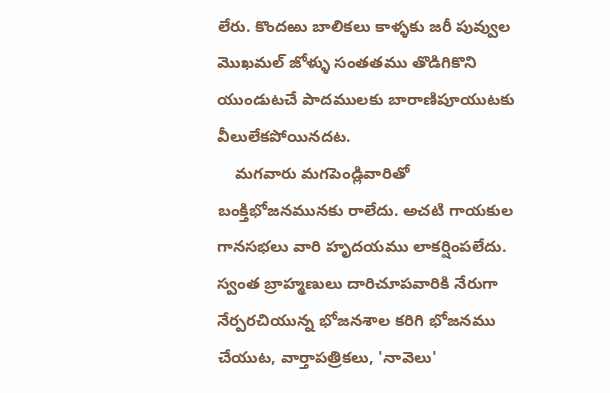లేరు. కొందఱు బాలికలు కాళ్ళకు జరీ పువ్వుల మొఖమల్ జోళ్ళు సంతతము తొడిగికొని యుండుటచే పాదములకు బారాణిపూయుటకు వీలులేకపోయినదట.
    మగవారు మగపెండ్లివారితో బంక్తిభోజనమునకు రాలేదు. అచటి గాయకుల గానసభలు వారి హృదయము లాకర్షింపలేదు. స్వంత బ్రాహ్మణులు దారిచూపవారికి నేరుగా నేర్పరచియున్న భోజనశాల కరిగి భోజనము చేయుట, వార్తాపత్రికలు, 'నావెలు'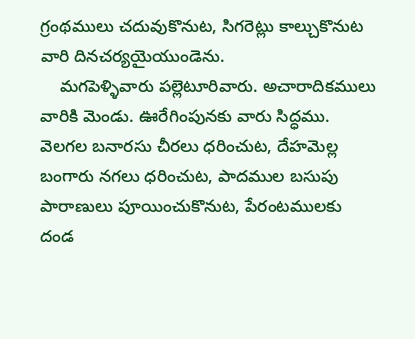గ్రంథములు చదువుకొనుట, సిగరెట్లు కాల్చుకొనుట వారి దినచర్యయైయుండెను.
    మగపెళ్ళివారు పల్లెటూరివారు. అచారాదికములు వారికి మెండు. ఊరేగింపునకు వారు సిద్ధము. వెలగల బనారసు చీరలు ధరించుట, దేహమెల్ల బంగారు నగలు ధరించుట, పాదముల బసుపు పారాణులు పూయించుకొనుట, పేరంటములకు దండ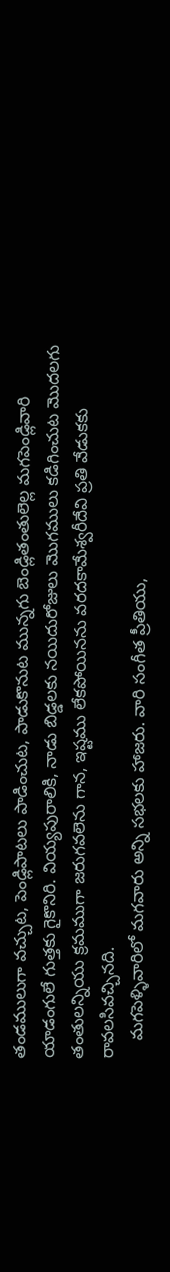తండములుగా వచ్చుట, పెండ్లిపాటలు పాడించుట, పాడుకొనుట మున్నగు బెండ్లితంతులెల్ల మగపెండ్లివారి యాడంగులే గుత్తకు గైకొనిరి. వియ్యపురాలికి, నాడు బిడ్డలకు నయిదురోజులు మొగములు కడిగించుట మొదలగు తంతులన్నియు క్రమముగా జరుగవలెను గాన, ఇష్టము లేకపోయినను వరదకామేశ్వరీదేవి ప్రతి వేడుకకు రావలసివచ్చినది.
    మగపెళ్ళివారిలో మగవారు అన్ని సభలకు హాజరు. వారి సంగీత ప్రీతియు,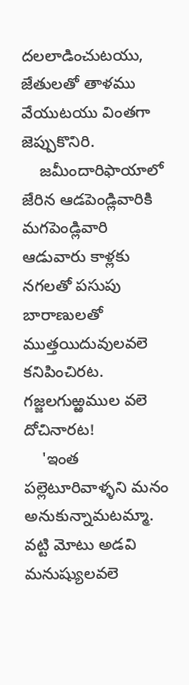దలలాడించుటయు, జేతులతో తాళము వేయుటయు వింతగా జెప్పుకొనిరి.
    జమీందారిఫాయాలో జేరిన ఆడపెండ్లివారికి మగపెండ్లివారి ఆడువారు కాళ్లకు నగలతో పసుపు బారాణులతో ముత్తయిదువులవలె కనిపించిరట. గజ్జలగుఱ్ఱముల వలె దోచినారట!
    'ఇంత పల్లెటూరివాళ్ళని మనం అనుకున్నామటమ్మా. వట్టి మోటు అడవి మనుష్యులవలె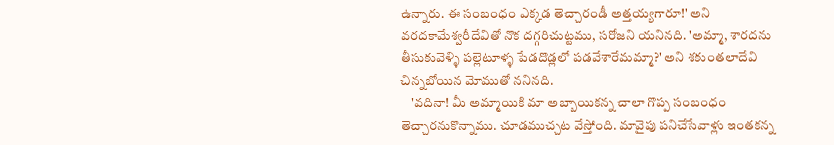ఉన్నారు. ఈ సంబంధం ఎక్కడ తెచ్చారండీ అత్తయ్యగారూ!' అని వరదకామేశ్వరీదేవితో నొక దగ్గరిచుట్టము, సరోజని యనినది. 'అమ్మా, శారదను తీసుకువెళ్ళి పల్లెటూళ్ళ పేడదొడ్లలో పడవేశారేమమ్మా?' అని శకుంతలాదేవి చిన్నబోయిన మోముతో ననినది.
    'వదినా! మీ అమ్మాయికి మా అబ్బాయికన్న చాలా గొప్ప సంబంధం తెచ్చారనుకొన్నాము. చూడముచ్చట వేస్తోంది. మావైపు పనిచేసేవాళ్లు ఇంతకన్న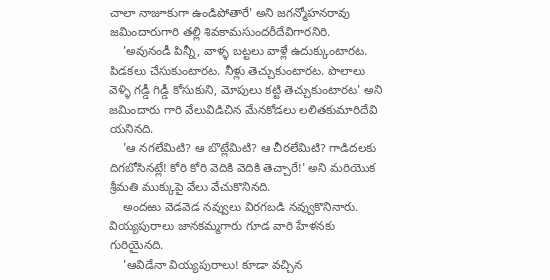చాలా నాజూకుగా ఉండిపోతారే' అని జగన్మోహనరావు జమిందారుగారి తల్లి శివకామసుందరీదేవిగారనిరి.
    'అవునండీ పిన్నీ, వాళ్ళ బట్టలు వాళ్లే ఉదుక్కుంటారట. పిడకలు చేసుకుంటారట. నీళ్లు తెచ్చుకుంటారట. పొలాలు వెళ్ళి గడ్డీ గిడ్డీ కోసుకుని, మోపులు కట్టి తెచ్చుకుంటారట' అని జమిందారు గారి వేలువిడిచిన మేనకోడలు లలితకుమారిదేవి యనినది.
    'ఆ నగలేమిటి? ఆ బొట్లేమిటి? ఆ చీరలేమిటి? గాడిదలకు దిగబోసినట్లే! కోరి కోరి వెదికి వెదికి తెచ్చారే!' అని మరియొక శ్రీమతి ముక్కుపై వేలు వేచుకొనినది.
    అందఱు వెడవెడ నవ్వులు విరగబడి నవ్వుకొనినారు. వియ్యపురాలు జానకమ్మగారు గూడ వారి హేళనకు గురియైనది.
    'ఆవిడేనా వియ్యపురాలు! కూడా వచ్చిన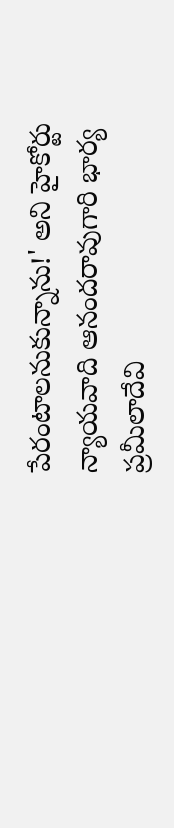పేరంటాలనుకున్నాను!' అని హైకోర్టు న్యాయవాది ఆనందరావుగారి భార్య ప్రమీలాదేవి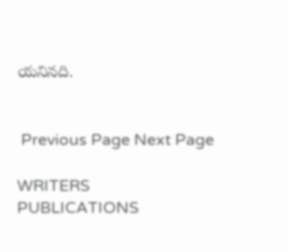యనినది.


 Previous Page Next Page

WRITERS
PUBLICATIONS